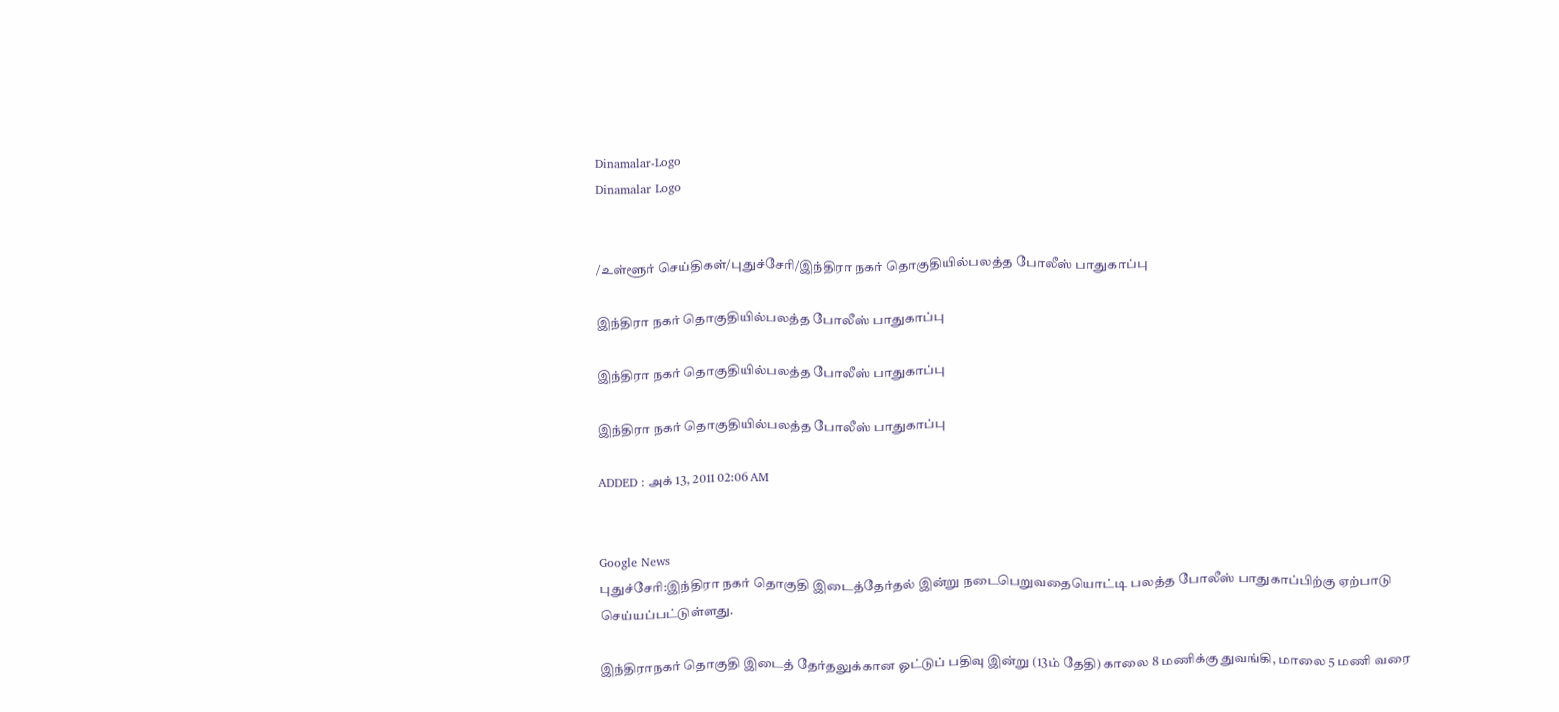Dinamalar-Logo
Dinamalar Logo


/உள்ளூர் செய்திகள்/புதுச்சேரி/இந்திரா நகர் தொகுதியில்பலத்த போலீஸ் பாதுகாப்பு

இந்திரா நகர் தொகுதியில்பலத்த போலீஸ் பாதுகாப்பு

இந்திரா நகர் தொகுதியில்பலத்த போலீஸ் பாதுகாப்பு

இந்திரா நகர் தொகுதியில்பலத்த போலீஸ் பாதுகாப்பு

ADDED : அக் 13, 2011 02:06 AM


Google News
புதுச்சேரி:இந்திரா நகர் தொகுதி இடைத்தேர்தல் இன்று நடைபெறுவதையொட்டி பலத்த போலீஸ் பாதுகாப்பிற்கு ஏற்பாடு செய்யப்பட்டுள்ளது.

இந்திராநகர் தொகுதி இடைத் தேர்தலுக்கான ஓட்டுப் பதிவு இன்று (13ம் தேதி) காலை 8 மணிக்கு துவங்கி, மாலை 5 மணி வரை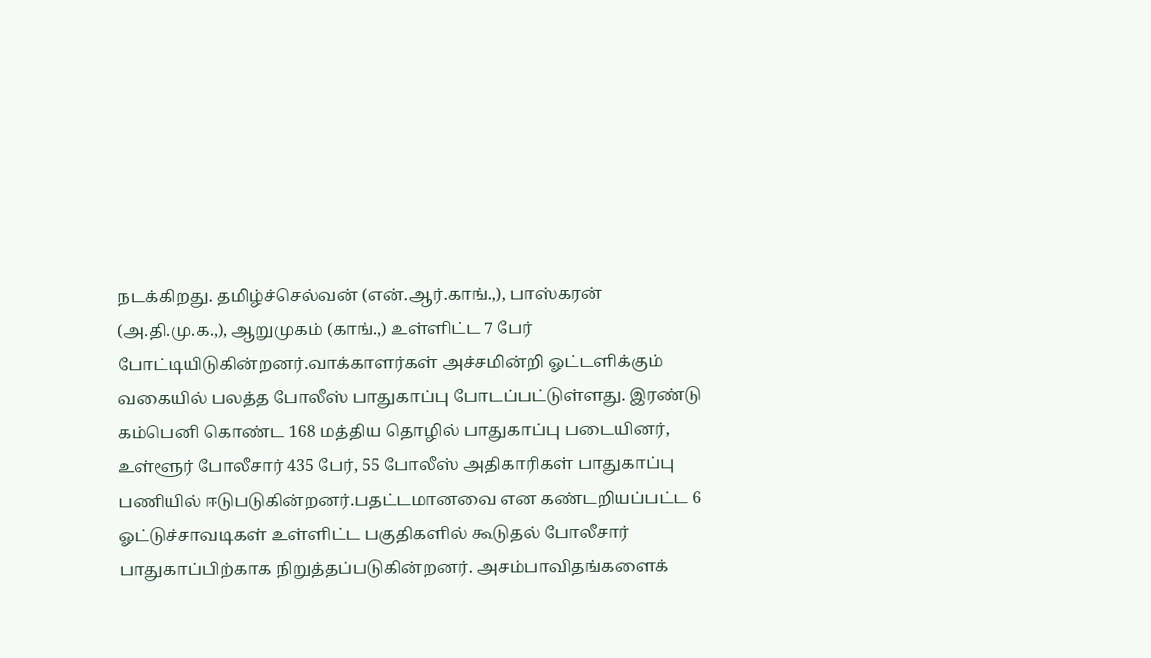நடக்கிறது. தமிழ்ச்செல்வன் (என்.ஆர்.காங்.,), பாஸ்கரன் (அ.தி.மு.க.,), ஆறுமுகம் (காங்.,) உள்ளிட்ட 7 பேர் போட்டியிடுகின்றனர்.வாக்காளர்கள் அச்சமின்றி ஓட்டளிக்கும் வகையில் பலத்த போலீஸ் பாதுகாப்பு போடப்பட்டுள்ளது. இரண்டு கம்பெனி கொண்ட 168 மத்திய தொழில் பாதுகாப்பு படையினர், உள்ளூர் போலீசார் 435 பேர், 55 போலீஸ் அதிகாரிகள் பாதுகாப்பு பணியில் ஈடுபடுகின்றனர்.பதட்டமானவை என கண்டறியப்பட்ட 6 ஓட்டுச்சாவடிகள் உள்ளிட்ட பகுதிகளில் கூடுதல் போலீசார் பாதுகாப்பிற்காக நிறுத்தப்படுகின்றனர். அசம்பாவிதங்களைக்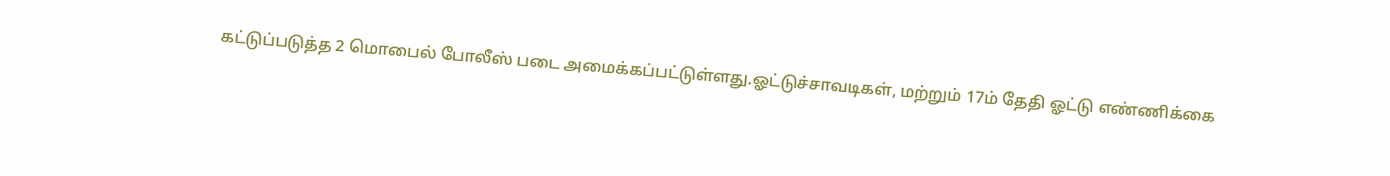கட்டுப்படுத்த 2 மொபைல் போலீஸ் படை அமைக்கப்பட்டுள்ளது.ஓட்டுச்சாவடிகள், மற்றும் 17ம் தேதி ஓட்டு எண்ணிக்கை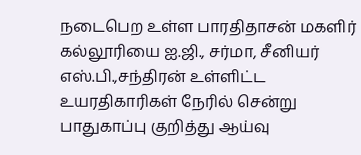நடைபெற உள்ள பாரதிதாசன் மகளிர் கல்லூரியை ஐ.ஜி., சர்மா, சீனியர் எஸ்.பி.,சந்திரன் உள்ளிட்ட உயரதிகாரிகள் நேரில் சென்று பாதுகாப்பு குறித்து ஆய்வு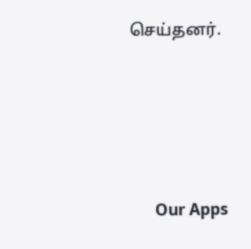செய்தனர்.





      Our Apps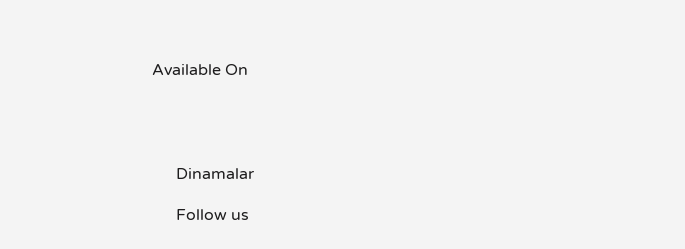Available On




      Dinamalar

      Follow us